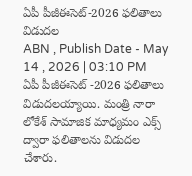ఏపీ పీజీఈసెట్-2026 ఫలితాలు విడుదల
ABN , Publish Date - May 14 , 2026 | 03:10 PM
ఏపీ పీజీఈసెట్ -2026 ఫలితాలు విడుదలయ్యాయి. మంత్రి నారా లోకేశ్ సామాజిక మాధ్యమం ఎక్స్ ద్వారా ఫలితాలను విడుదల చేశారు.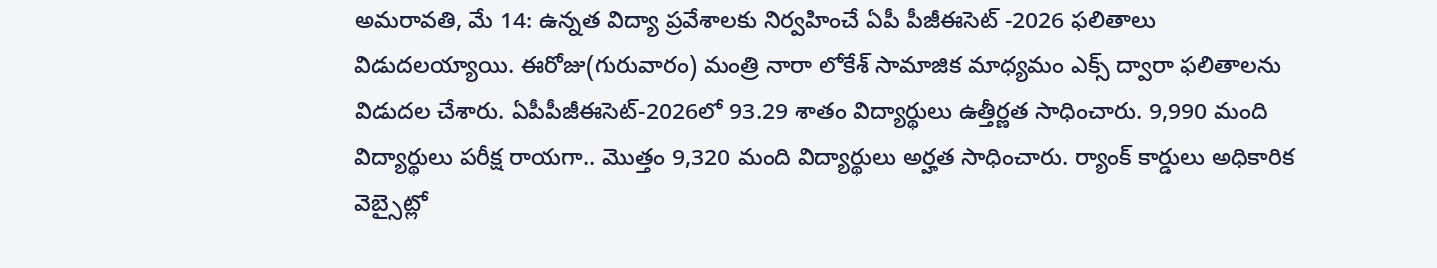అమరావతి, మే 14: ఉన్నత విద్యా ప్రవేశాలకు నిర్వహించే ఏపీ పీజీఈసెట్ -2026 ఫలితాలు విడుదలయ్యాయి. ఈరోజు(గురువారం) మంత్రి నారా లోకేశ్ సామాజిక మాధ్యమం ఎక్స్ ద్వారా ఫలితాలను విడుదల చేశారు. ఏపీపీజీఈసెట్-2026లో 93.29 శాతం విద్యార్థులు ఉత్తీర్ణత సాధించారు. 9,990 మంది విద్యార్థులు పరీక్ష రాయగా.. మొత్తం 9,320 మంది విద్యార్థులు అర్హత సాధించారు. ర్యాంక్ కార్డులు అధికారిక వెబ్సైట్లో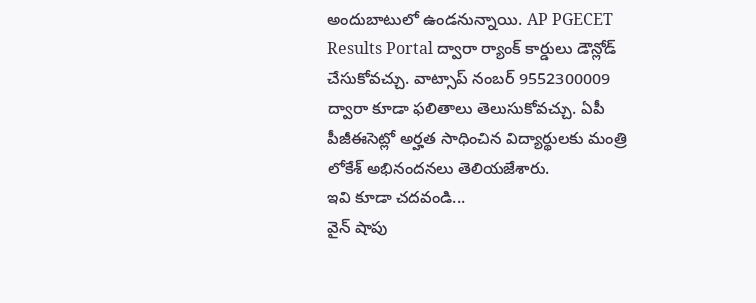అందుబాటులో ఉండనున్నాయి. AP PGECET Results Portal ద్వారా ర్యాంక్ కార్డులు డౌన్లోడ్ చేసుకోవచ్చు. వాట్సాప్ నంబర్ 9552300009 ద్వారా కూడా ఫలితాలు తెలుసుకోవచ్చు. ఏపీ పీజీఈసెట్లో అర్హత సాధించిన విద్యార్థులకు మంత్రి లోకేశ్ అభినందనలు తెలియజేశారు.
ఇవి కూడా చదవండి...
వైన్ షాపు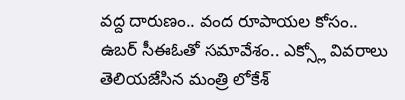వద్ద దారుణం.. వంద రూపాయల కోసం..
ఉబర్ సీఈఓతో సమావేశం.. ఎక్స్లో వివరాలు తెలియజేసిన మంత్రి లోకేశ్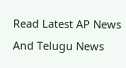Read Latest AP News And Telugu News